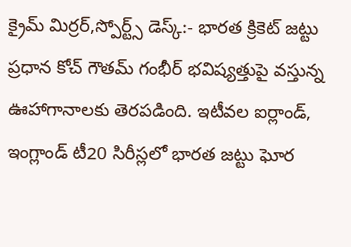క్రైమ్ మిర్రర్,స్పోర్ట్స్ డెస్క్:- భారత క్రికెట్ జట్టు ప్రధాన కోచ్ గౌతమ్ గంభీర్ భవిష్యత్తుపై వస్తున్న ఊహాగానాలకు తెరపడింది. ఇటీవల ఐర్లాండ్, ఇంగ్లాండ్ టీ20 సిరీస్లలో భారత జట్టు ఘోర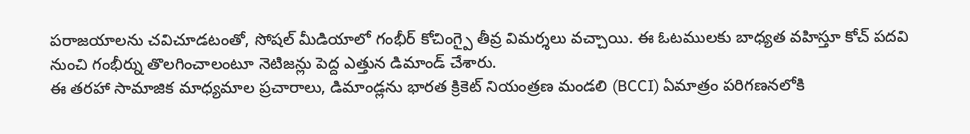పరాజయాలను చవిచూడటంతో, సోషల్ మీడియాలో గంభీర్ కోచింగ్పై తీవ్ర విమర్శలు వచ్చాయి. ఈ ఓటములకు బాధ్యత వహిస్తూ కోచ్ పదవి నుంచి గంభీర్ను తొలగించాలంటూ నెటిజన్లు పెద్ద ఎత్తున డిమాండ్ చేశారు.
ఈ తరహా సామాజిక మాధ్యమాల ప్రచారాలు, డిమాండ్లను భారత క్రికెట్ నియంత్రణ మండలి (BCCI) ఏమాత్రం పరిగణనలోకి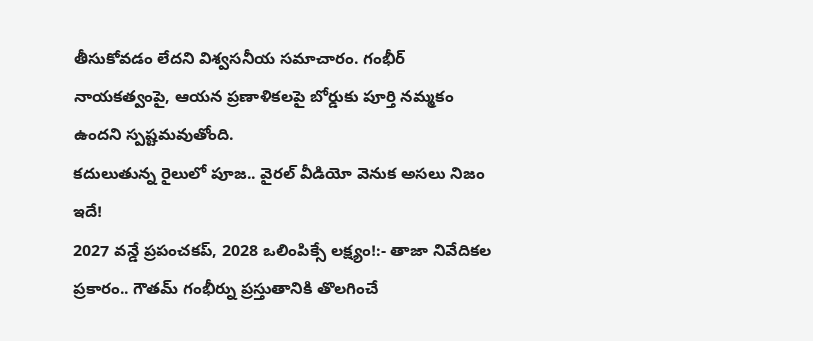తీసుకోవడం లేదని విశ్వసనీయ సమాచారం. గంభీర్ నాయకత్వంపై, ఆయన ప్రణాళికలపై బోర్డుకు పూర్తి నమ్మకం ఉందని స్పష్టమవుతోంది.
కదులుతున్న రైలులో పూజ.. వైరల్ వీడియో వెనుక అసలు నిజం ఇదే!
2027 వన్డే ప్రపంచకప్, 2028 ఒలింపిక్సే లక్ష్యం!:- తాజా నివేదికల ప్రకారం.. గౌతమ్ గంభీర్ను ప్రస్తుతానికి తొలగించే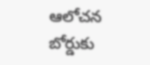ఆలోచన బోర్డుకు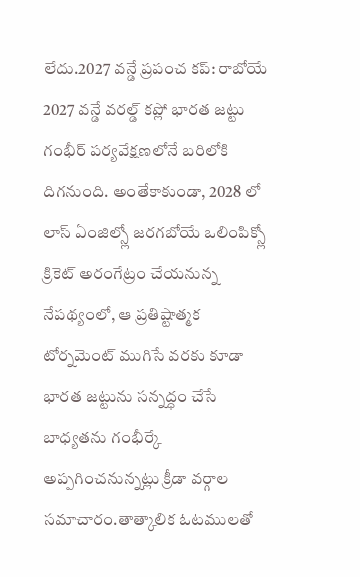లేదు.2027 వన్డే ప్రపంచ కప్: రాబోయే 2027 వన్డే వరల్డ్ కప్లో భారత జట్టు గంభీర్ పర్యవేక్షణలోనే బరిలోకి దిగనుంది. అంతేకాకుండా, 2028 లో లాస్ ఏంజిల్స్లో జరగబోయే ఒలింపిక్స్లో క్రికెట్ అరంగేట్రం చేయనున్న నేపథ్యంలో, ఆ ప్రతిష్టాత్మక టోర్నమెంట్ ముగిసే వరకు కూడా భారత జట్టును సన్నద్ధం చేసే బాధ్యతను గంభీర్కే అప్పగించనున్నట్లు క్రీడా వర్గాల సమాచారం.తాత్కాలిక ఓటములతో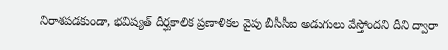నిరాశపడకుండా, భవిష్యత్ దీర్ఘకాలిక ప్రణాళికల వైపు బీసీసీఐ అడుగులు వేస్తోందని దీని ద్వారా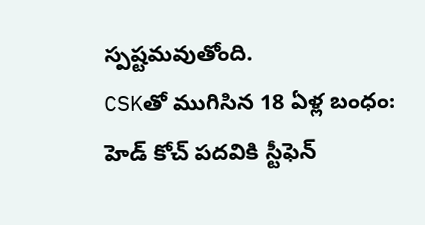స్పష్టమవుతోంది.
CSKతో ముగిసిన 18 ఏళ్ల బంధం: హెడ్ కోచ్ పదవికి స్టీఫెన్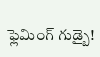ఫ్లెమింగ్ గుడ్బై!